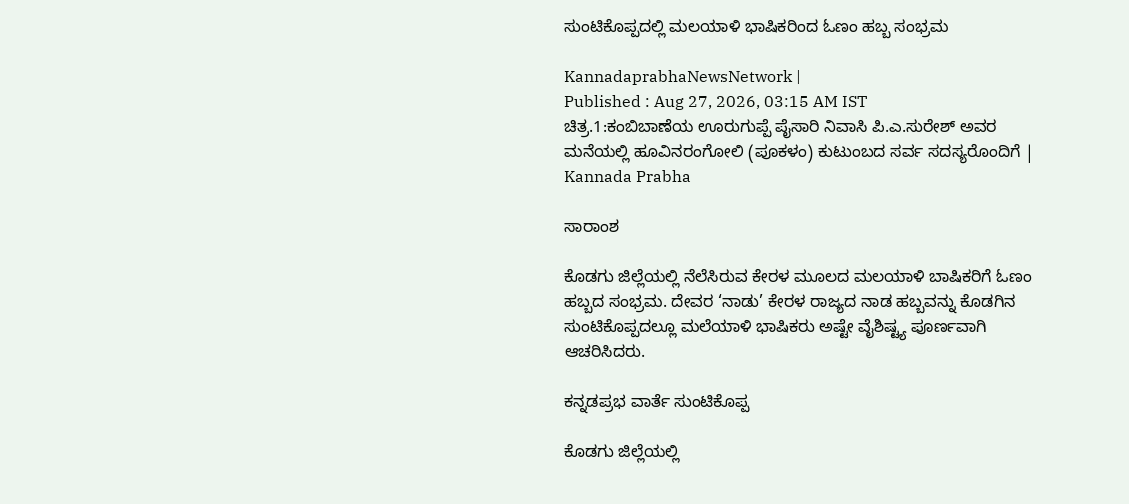ಸುಂಟಿಕೊಪ್ಪದಲ್ಲಿ ಮಲಯಾಳಿ ಭಾಷಿಕರಿಂದ ಓಣಂ ಹಬ್ಬ ಸಂಭ್ರಮ

KannadaprabhaNewsNetwork |
Published : Aug 27, 2026, 03:15 AM IST
ಚಿತ್ರ.1:ಕಂಬಿಬಾಣೆಯ ಊರುಗುಪ್ಪೆ ಪೈಸಾರಿ ನಿವಾಸಿ ಪಿ.ಎ.ಸುರೇಶ್ ಅವರ ಮನೆಯಲ್ಲಿ ಹೂವಿನರಂಗೋಲಿ (ಪೂಕಳಂ) ಕುಟುಂಬದ ಸರ್ವ ಸದಸ್ಯರೊಂದಿಗೆ | Kannada Prabha

ಸಾರಾಂಶ

ಕೊಡಗು ಜಿಲ್ಲೆಯಲ್ಲಿ ನೆಲೆಸಿರುವ ಕೇರಳ ಮೂಲದ ಮಲಯಾಳಿ ಬಾಷಿಕರಿಗೆ ಓಣಂ ಹಬ್ಬದ ಸಂಭ್ರಮ. ದೇವರ ‘ನಾಡು’ ಕೇರಳ ರಾಜ್ಯದ ನಾಡ ಹಬ್ಬವನ್ನು ಕೊಡಗಿನ ಸುಂಟಿಕೊಪ್ಪದಲ್ಲೂ ಮಲೆಯಾಳಿ ಭಾಷಿಕರು ಅಷ್ಟೇ ವೈಶಿಷ್ಟ್ಯ ಪೂರ್ಣವಾಗಿ ಆಚರಿಸಿದರು.

ಕನ್ನಡಪ್ರಭ ವಾರ್ತೆ ಸುಂಟಿಕೊಪ್ಪ

ಕೊಡಗು ಜಿಲ್ಲೆಯಲ್ಲಿ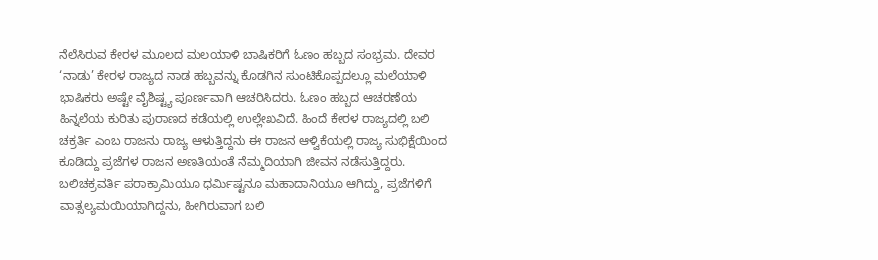ನೆಲೆಸಿರುವ ಕೇರಳ ಮೂಲದ ಮಲಯಾಳಿ ಬಾಷಿಕರಿಗೆ ಓಣಂ ಹಬ್ಬದ ಸಂಭ್ರಮ. ದೇವರ ‘ನಾಡು’ ಕೇರಳ ರಾಜ್ಯದ ನಾಡ ಹಬ್ಬವನ್ನು ಕೊಡಗಿನ ಸುಂಟಿಕೊಪ್ಪದಲ್ಲೂ ಮಲೆಯಾಳಿ ಭಾಷಿಕರು ಅಷ್ಟೇ ವೈಶಿಷ್ಟ್ಯ ಪೂರ್ಣವಾಗಿ ಆಚರಿಸಿದರು. ಓಣಂ ಹಬ್ಬದ ಆಚರಣೆಯ ಹಿನ್ನಲೆಯ ಕುರಿತು ಪುರಾಣದ ಕಡೆಯಲ್ಲಿ ಉಲ್ಲೇಖವಿದೆ. ಹಿಂದೆ ಕೇರಳ ರಾಜ್ಯದಲ್ಲಿ ಬಲಿ ಚಕ್ರರ್ತಿ ಎಂಬ ರಾಜನು ರಾಜ್ಯ ಆಳುತ್ತಿದ್ದನು ಈ ರಾಜನ ಆಳ್ವಿಕೆಯಲ್ಲಿ ರಾಜ್ಯ ಸುಭಿಕ್ಷೆಯಿಂದ ಕೂಡಿದ್ದು ಪ್ರಜೆಗಳ ರಾಜನ ಅಣತಿಯಂತೆ ನೆಮ್ಮದಿಯಾಗಿ ಜೀವನ ನಡೆಸುತ್ತಿದ್ದರು. ಬಲಿಚಕ್ರವರ್ತಿ ಪರಾಕ್ರಾಮಿಯೂ ಧರ್ಮಿಷ್ಟನೂ ಮಹಾದಾನಿಯೂ ಆಗಿದ್ದು, ಪ್ರಜೆಗಳಿಗೆ ವಾತ್ಸಲ್ಯಮಯಿಯಾಗಿದ್ದನು, ಹೀಗಿರುವಾಗ ಬಲಿ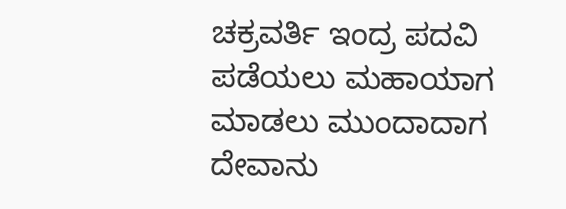ಚಕ್ರವರ್ತಿ ಇಂದ್ರ ಪದವಿ ಪಡೆಯಲು ಮಹಾಯಾಗ ಮಾಡಲು ಮುಂದಾದಾಗ ದೇವಾನು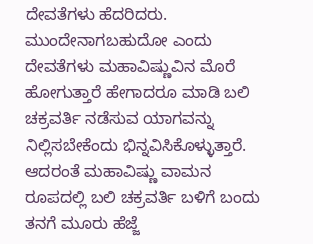ದೇವತೆಗಳು ಹೆದರಿದರು. ಮುಂದೇನಾಗಬಹುದೋ ಎಂದು ದೇವತೆಗಳು ಮಹಾವಿಷ್ಣುವಿನ ಮೊರೆ ಹೋಗುತ್ತಾರೆ ಹೇಗಾದರೂ ಮಾಡಿ ಬಲಿ ಚಕ್ರವರ್ತಿ ನಡೆಸುವ ಯಾಗವನ್ನು ನಿಲ್ಲಿಸಬೇಕೆಂದು ಭಿನ್ನವಿಸಿಕೊಳ್ಳುತ್ತಾರೆ. ಆದರಂತೆ ಮಹಾವಿಷ್ಣು ವಾಮನ ರೂಪದಲ್ಲಿ ಬಲಿ ಚಕ್ರವರ್ತಿ ಬಳಿಗೆ ಬಂದು ತನಗೆ ಮೂರು ಹೆಜ್ಜೆ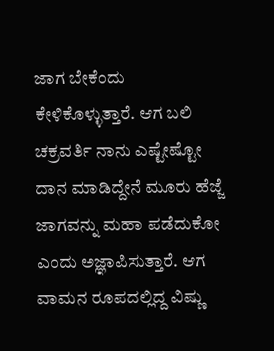ಜಾಗ ಬೇಕೆಂದು ಕೇಳಿಕೊಳ್ಳುತ್ತಾರೆ. ಆಗ ಬಲಿ ಚಕ್ರವರ್ತಿ ನಾನು ಎಷ್ಟೇಷ್ಟೋ ದಾನ ಮಾಡಿದ್ದೇನೆ ಮೂರು ಹೆಜ್ಜೆ ಜಾಗವನ್ನು ಮಹಾ ಪಡೆದುಕೋ ಎಂದು ಅಜ್ಞಾಪಿಸುತ್ತಾರೆ. ಆಗ ವಾಮನ ರೂಪದಲ್ಲಿದ್ದ ವಿಷ್ಣು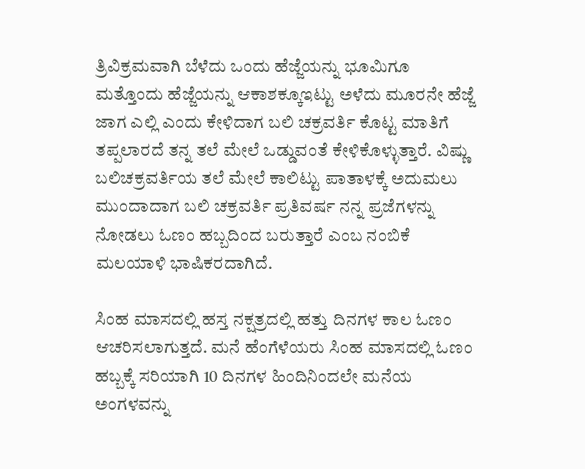ತ್ರಿವಿಕ್ರಮವಾಗಿ ಬೆಳೆದು ಒಂದು ಹೆಜ್ಜೆಯನ್ನು ಭೂಮಿಗೂ ಮತ್ತೊಂದು ಹೆಜ್ಜೆಯನ್ನು ಆಕಾಶಕ್ಕೂಇಟ್ಟು ಅಳೆದು ಮೂರನೇ ಹೆಜ್ಜೆ ಜಾಗ ಎಲ್ಲಿ ಎಂದು ಕೇಳಿದಾಗ ಬಲಿ ಚಕ್ರವರ್ತಿ ಕೊಟ್ಟ ಮಾತಿಗೆ ತಪ್ಪಲಾರದೆ ತನ್ನ ತಲೆ ಮೇಲೆ ಒಡ್ಡುವಂತೆ ಕೇಳಿಕೊಳ್ಳುತ್ತಾರೆ. ವಿಷ್ಣು ಬಲಿಚಕ್ರವರ್ತಿಯ ತಲೆ ಮೇಲೆ ಕಾಲಿಟ್ಟು ಪಾತಾಳಕ್ಕೆ ಅದುಮಲು ಮುಂದಾದಾಗ ಬಲಿ ಚಕ್ರವರ್ತಿ ಪ್ರತಿವರ್ಷ ನನ್ನ ಪ್ರಜೆಗಳನ್ನು ನೋಡಲು ಓಣಂ ಹಬ್ಬದಿಂದ ಬರುತ್ತಾರೆ ಎಂಬ ನಂಬಿಕೆ ಮಲಯಾಳಿ ಭಾಷಿಕರದಾಗಿದೆ.

ಸಿಂಹ ಮಾಸದಲ್ಲಿ ಹಸ್ತ ನಕ್ಷತ್ರದಲ್ಲಿ ಹತ್ತು ದಿನಗಳ ಕಾಲ ಓಣಂ ಆಚರಿಸಲಾಗುತ್ತದೆ. ಮನೆ ಹೆಂಗೆಳೆಯರು ಸಿಂಹ ಮಾಸದಲ್ಲಿ ಓಣಂ ಹಬ್ಬಕ್ಕೆ ಸರಿಯಾಗಿ 10 ದಿನಗಳ ಹಿಂದಿನಿಂದಲೇ ಮನೆಯ ಅಂಗಳವನ್ನು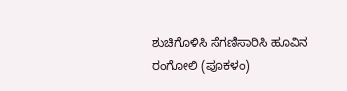ಶುಚಿಗೊಳಿಸಿ ಸೆಗಣಿಸಾರಿಸಿ ಹೂವಿನ ರಂಗೋಲಿ (ಪೂಕಳಂ)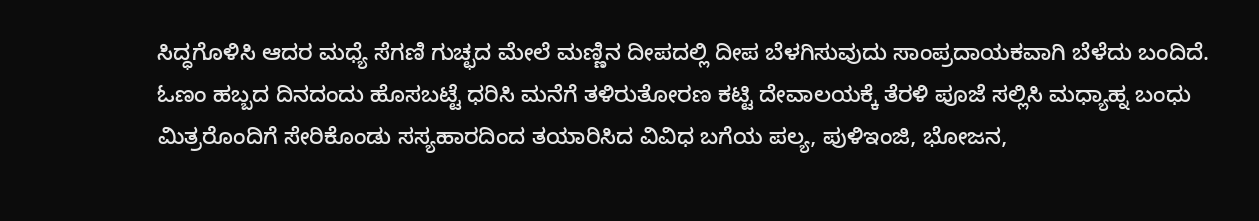ಸಿದ್ಧಗೊಳಿಸಿ ಆದರ ಮಧ್ಯೆ ಸೆಗಣಿ ಗುಚ್ಛದ ಮೇಲೆ ಮಣ್ಣಿನ ದೀಪದಲ್ಲಿ ದೀಪ ಬೆಳಗಿಸುವುದು ಸಾಂಪ್ರದಾಯಕವಾಗಿ ಬೆಳೆದು ಬಂದಿದೆ. ಓಣಂ ಹಬ್ಬದ ದಿನದಂದು ಹೊಸಬಟ್ಟೆ ಧರಿಸಿ ಮನೆಗೆ ತಳಿರುತೋರಣ ಕಟ್ಟಿ ದೇವಾಲಯಕ್ಕೆ ತೆರಳಿ ಪೂಜೆ ಸಲ್ಲಿಸಿ ಮಧ್ಯಾಹ್ನ ಬಂಧು ಮಿತ್ರರೊಂದಿಗೆ ಸೇರಿಕೊಂಡು ಸಸ್ಯಹಾರದಿಂದ ತಯಾರಿಸಿದ ವಿವಿಧ ಬಗೆಯ ಪಲ್ಯ, ಪುಳಿಇಂಜಿ, ಭೋಜನ,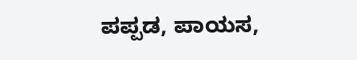ಪಪ್ಪಡ, ಪಾಯಸ,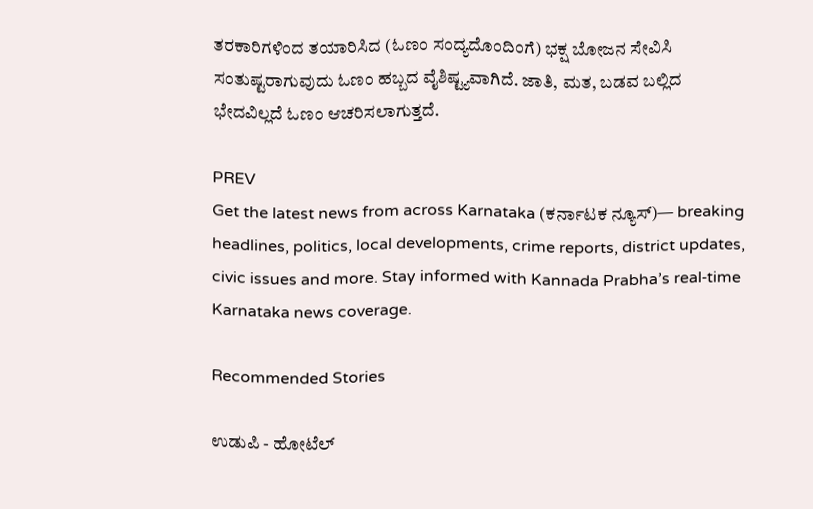ತರಕಾರಿಗಳಿಂದ ತಯಾರಿಸಿದ (ಓಣಂ ಸಂದ್ಯದೊಂದಿಂಗೆ) ಭಕ್ಷ ಬೋಜನ ಸೇವಿಸಿ ಸಂತುಷ್ಟರಾಗುವುದು ಓಣಂ ಹಬ್ಬದ ವೈಶಿಷ್ಟ್ಯವಾಗಿದೆ. ಜಾತಿ, ಮತ, ಬಡವ ಬಲ್ಲಿದ ಭೇದವಿಲ್ಲದೆ ಓಣಂ ಆಚರಿಸಲಾಗುತ್ತದೆ.

PREV
Get the latest news from across Karnataka (ಕರ್ನಾಟಕ ನ್ಯೂಸ್)— breaking headlines, politics, local developments, crime reports, district updates, civic issues and more. Stay informed with Kannada Prabha’s real‑time Karnataka news coverage.

Recommended Stories

ಉಡುಪಿ - ಹೋಟೆಲ್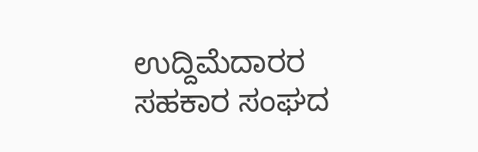ಉದ್ದಿಮೆದಾರರ ಸಹಕಾರ ಸಂಘದ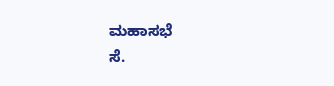ಮಹಾಸಭೆ
ಸೆ.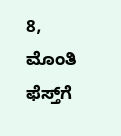8, ಮೊಂತಿ ಫೆಸ್ತ್‌ಗೆ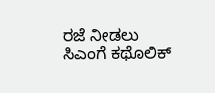ರಜೆ ನೀಡಲು ಸಿಎಂಗೆ ಕಥೊಲಿಕ್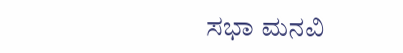ಸಭಾ ಮನವಿ